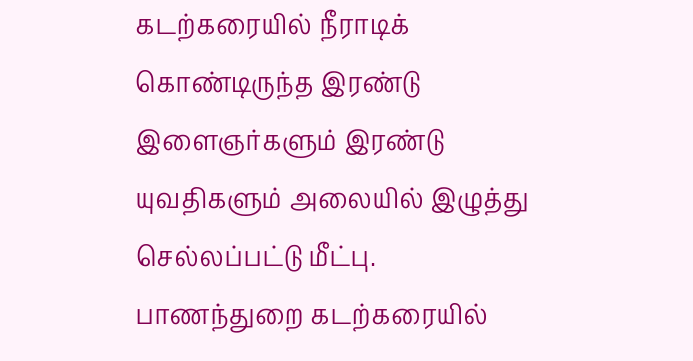கடற்கரையில் நீராடிக் கொண்டிருந்த இரண்டு இளைஞர்களும் இரண்டு யுவதிகளும் அலையில் இழுத்து செல்லப்பட்டு மீட்பு.
பாணந்துறை கடற்கரையில்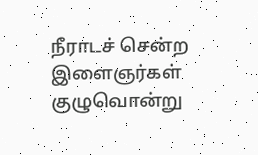நீராடச் சென்ற இளைஞர்கள் குழுவொன்று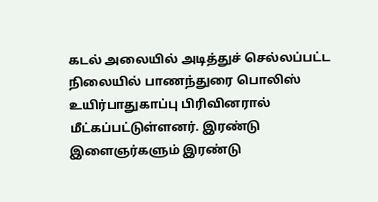கடல் அலையில் அடித்துச் செல்லப்பட்ட நிலையில் பாணந்துரை பொலிஸ் உயிர்பாதுகாப்பு பிரிவினரால் மீட்கப்பட்டுள்ளனர். இரண்டு இளைஞர்களும் இரண்டு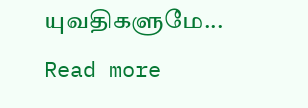யுவதிகளுமே...
Read more